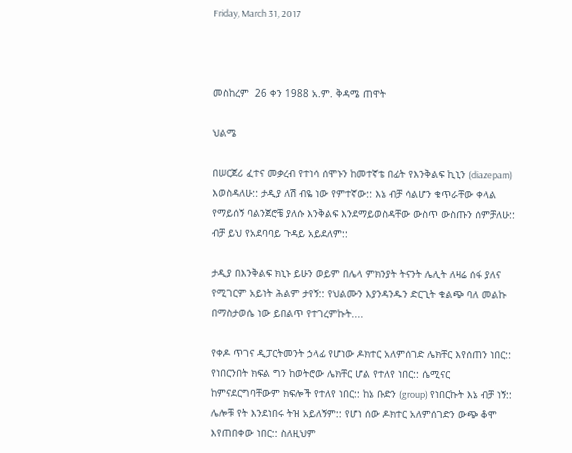Friday, March 31, 2017



መስከረም  26 ቀን 1988 አ.ም. ቅዳሜ ጠዋት

ህልሜ

በሠርጀሪ ፈተና መቃረብ የተነሳ ሰሞኑን ከመተኛቴ በፊት የእንቅልፍ ኪኒን (diazepam) እወስዳለሁ:: ታዲያ ለሽ ብዬ ነው የምተኛው:: እኔ ብቻ ሳልሆን ቁጥራቸው ቀላል የማይሰኝ ባልንጀሮቼ ያለሱ እንቅልፍ እንደማይወስዳቸው ውስጥ ውስጡን ሰምቻለሁ:: ብቻ ይህ የአደባባይ ጉዳይ አይደለም::

ታዲያ በእንቅልፍ ክኒኑ ይሁን ወይም በሌላ ምክንያት ትናንት ሌሊት ለዛሬ ሰፋ ያለና የሚገርም አይነት ሕልም ታየኝ:: የህልሙን እያንዳንዱን ድርጊት ቁልጭ ባለ መልኩ በማስታወሴ ነው ይበልጥ የተገረምኩት....

የቀዶ ጥገና ዲፓርትመንት ኃላፊ የሆነው ዶክተር አለምሰገድ ሌክቸር እየሰጠን ነበር:: የነበርንበት ክፍል ግን ከወትሮው ሌክቸር ሆል የተለየ ነበር:: ሴሚናር ከምናደርግባቸውም ክፍሎች የተለየ ነበር:: ከኔ ቡድን (group) የነበርኩት እኔ ብቻ ነኝ:: ሌሎቹ የት እንደነበሩ ትዝ አይለኝም:: የሆነ ሰው ዶክተር አለምሰገድን ውጭ ቆሞ እየጠበቀው ነበር:: ስለዚህም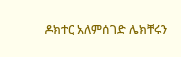ዶክተር አለምሰገድ ሌክቸሩን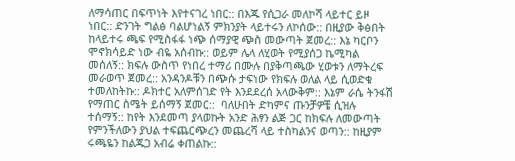ለማሳጠር በፍጥነት እየተናገረ ነበር:: በእጁ የሲጋራ መለኮሻ ላይተር ይዞ ነበር:: ድንገት ግልፅ ባልሆነልኝ ምክንያት ላይተሩን ለኮሰው:: በዚያው ቅፅበት ከላይተሩ ጫፍ የሚስፋፋ ነጭ ሰማያዊ ጭስ መውጣት ጀመረ:: እኔ ካርቦን ሞኖክሳይድ ነው ብዬ አሰብኩ:: ወይም ሌላ ለሂወት የሚያሰጋ ኬሚካል መሰለኝ:: ክፍሉ ውስጥ የነበረ ተማሪ በሙሉ በያቅጣጫው ሂወቱን ለማትረፍ መራወጥ ጀመረ:: አንዳንዶቹን በጭሱ ታፍነው የክፍሉ ወለል ላይ ሲወድቁ ተመለከትኩ:: ዶክተር አለምሰገድ የት እንደደረሰ አላውቅም:: እኔም ራሴ ትንፋሽ የማጠር ስሜት ይሰማኝ ጀመር::  ባለሁበት ድካምና ጡንቻዎቼ ሲዝሉ ተሰማኝ:: ከየት እንደመጣ ያላወኩት አንድ ሕፃን ልጅ ጋር ከክፍሉ ለመውጣት የምንችለውን ያህል ተፍጨርጭረን መጨረሻ ላይ ተስካልንና ወጣን:: ከዚያም ሩጫዬን ከልጁጋ አብሬ ቀጠልኩ::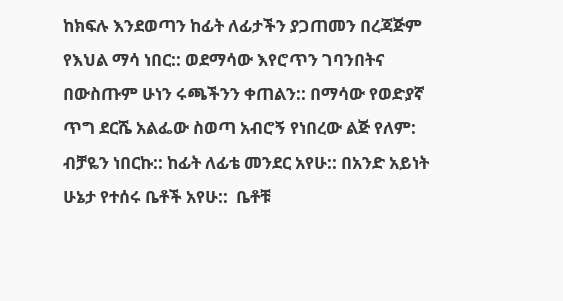ከክፍሉ እንደወጣን ከፊት ለፊታችን ያጋጠመን በረጃጅም የእህል ማሳ ነበር:: ወደማሳው እየሮጥን ገባንበትና በውስጡም ሁነን ሩጫችንን ቀጠልን:: በማሳው የወድያኛ ጥግ ደርሼ አልፌው ስወጣ አብሮኝ የነበረው ልጅ የለም: ብቻዬን ነበርኩ:: ከፊት ለፊቴ መንደር አየሁ:: በአንድ አይነት ሁኔታ የተሰሩ ቤቶች አየሁ::  ቤቶቹ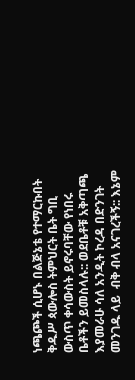ነጫጮች ሲሆኑ በልጅኔቴ የተማርኩበት ቅዱሥ ጳውሎስ ትምህርት ቤት ግቢ ውስጥ ቀሳውስት ይኖሩባቸው የነበሩ ቤቶችን ይመስላሉ:: ወደቤቶቹ አቅጣጫ እያመራሁ ሳለ አንዲት ኮረዳ በድንገት መንገዱ ላይ  ብቅ ብላ አናገረችኝ:: እኔም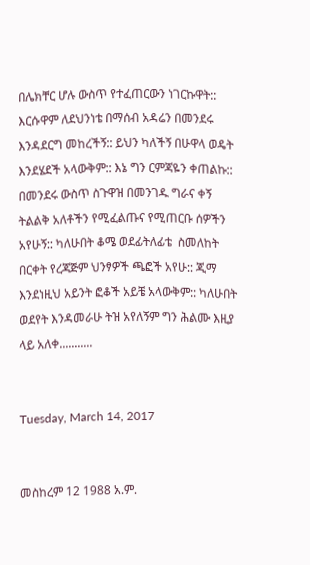በሌክቸር ሆሉ ውስጥ የተፈጠርውን ነገርኩዋት:: እርሱዋም ለደህንነቴ በማሰብ አዳሬን በመንደሩ እንዳደርግ መከረችኝ:: ይህን ካለችኝ በሁዋላ ወዴት እንደሄደች አላውቅም:: እኔ ግን ርምጃዬን ቀጠልኩ:: በመንደሩ ውስጥ ስጉዋዝ በመንገዱ ግራና ቀኝ ትልልቅ አለቶችን የሚፈልጡና የሚጠርቡ ሰዎችን አየሁኝ:: ካለሁበት ቆሜ ወደፊትለፊቴ  ስመለከት በርቀት የረጃጅም ህንፃዎች ጫፎች አየሁ:: ጂማ እንደነዚህ አይንት ፎቆች አይቼ አላውቅም:: ካለሁበት ወደየት እንዳመራሁ ትዝ አየለኝም ግን ሕልሙ እዚያ ላይ አለቀ...........


Tuesday, March 14, 2017


መስከረም 12 1988 አ.ም.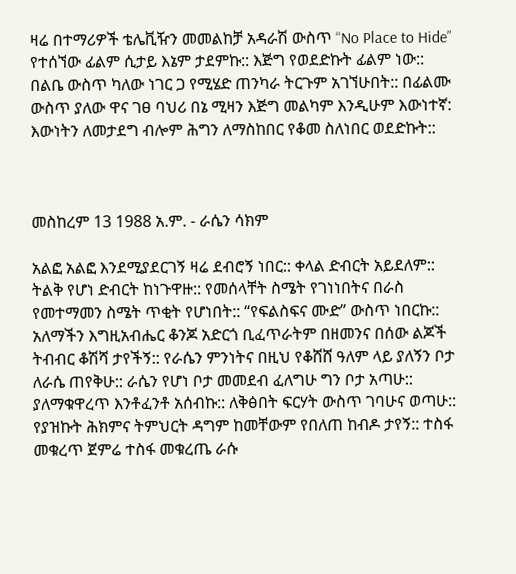ዛሬ በተማሪዎች ቴሌቪዥን መመልከቻ አዳራሽ ውስጥ “No Place to Hide” የተሰኘው ፊልም ሲታይ እኔም ታደምኩ:: እጅግ የወደድኩት ፊልም ነው:: በልቤ ውስጥ ካለው ነገር ጋ የሚሄድ ጠንካራ ትርጉም አገኘሁበት:: በፊልሙ ውስጥ ያለው ዋና ገፀ ባህሪ በኔ ሚዛን እጅግ መልካም እንዲሁም እውነተኛ: እውነትን ለመታደግ ብሎም ሕግን ለማስከበር የቆመ ስለነበር ወደድኩት::



መስከረም 13 1988 አ.ም. - ራሴን ሳክም

አልፎ አልፎ እንደሚያደርገኝ ዛሬ ደብሮኝ ነበር:: ቀላል ድብርት አይደለም:: ትልቅ የሆነ ድብርት ከነጉዋዙ:: የመሰላቸት ስሜት የገነነበትና በራስ የመተማመን ስሜት ጥቂት የሆነበት:: “የፍልስፍና ሙድ” ውስጥ ነበርኩ:: አለማችን እግዚአብሔር ቆንጆ አድርጎ ቢፈጥራትም በዘመንና በሰው ልጆች ትብብር ቆሽሻ ታየችኝ:: የራሴን ምንነትና በዚህ የቆሸሸ ዓለም ላይ ያለኝን ቦታ ለራሴ ጠየቅሁ:: ራሴን የሆነ ቦታ መመደብ ፈለግሁ ግን ቦታ አጣሁ:: ያለማቁዋረጥ እንቶፈንቶ አሰብኩ:: ለቅፅበት ፍርሃት ውስጥ ገባሁና ወጣሁ:: የያዝኩት ሕክምና ትምህርት ዳግም ከመቸውም የበለጠ ከብዶ ታየኝ:: ተስፋ መቁረጥ ጀምሬ ተስፋ መቁረጤ ራሱ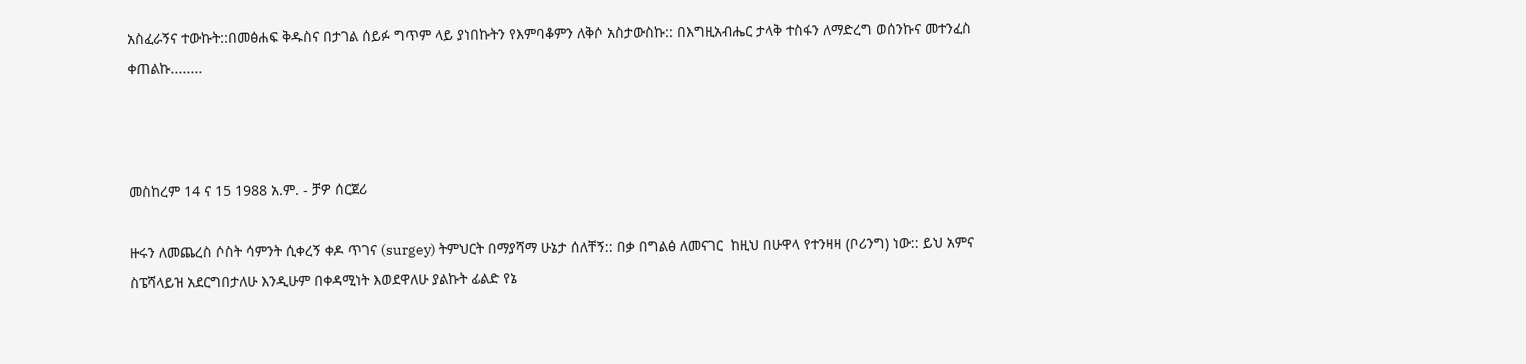አስፈራኝና ተውኩት::በመፅሐፍ ቅዱስና በታገል ሰይፉ ግጥም ላይ ያነበኩትን የእምባቆምን ለቅሶ አስታውስኩ:: በእግዚአብሔር ታላቅ ተስፋን ለማድረግ ወሰንኩና መተንፈስ ቀጠልኩ........



መስከረም 14 ና 15 1988 አ.ም. - ቻዎ ሰርጀሪ

ዙሩን ለመጨረስ ሶስት ሳምንት ሲቀረኝ ቀዶ ጥገና (surgey) ትምህርት በማያሻማ ሁኔታ ሰለቸኝ:: በቃ በግልፅ ለመናገር  ከዚህ በሁዋላ የተንዛዛ (ቦሪንግ) ነው:: ይህ አምና ስፔሻላይዝ አደርግበታለሁ እንዲሁም በቀዳሚነት እወደዋለሁ ያልኩት ፊልድ የኔ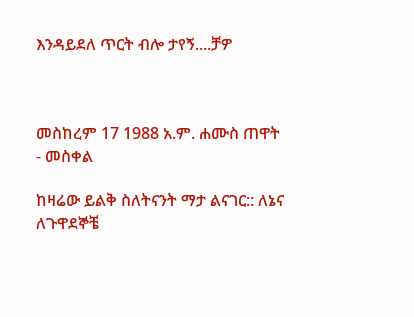እንዳይደለ ጥርት ብሎ ታየኝ....ቻዎ



መስከረም 17 1988 አ.ም. ሐሙስ ጠዋት - መስቀል

ከዛሬው ይልቅ ስለትናንት ማታ ልናገር:: ለኔና ለጉዋደኞቼ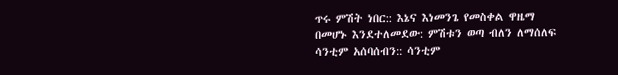ጥሩ ምሽት ነበር:: እኔና እነመንጌ የመስቀል ዋዜማ በመሆኑ እንደተለመደው: ምሽቱን ወጣ ብለን ለማሰለፍ ሳንቲም አሰባሰብን:: ሳንቲም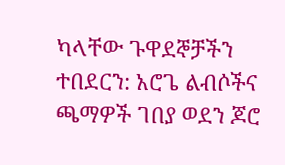ካላቸው ጉዋደኞቻችን ተበደርን: አሮጌ ልብሶችና ጫማዎች ገበያ ወደን ጆሮ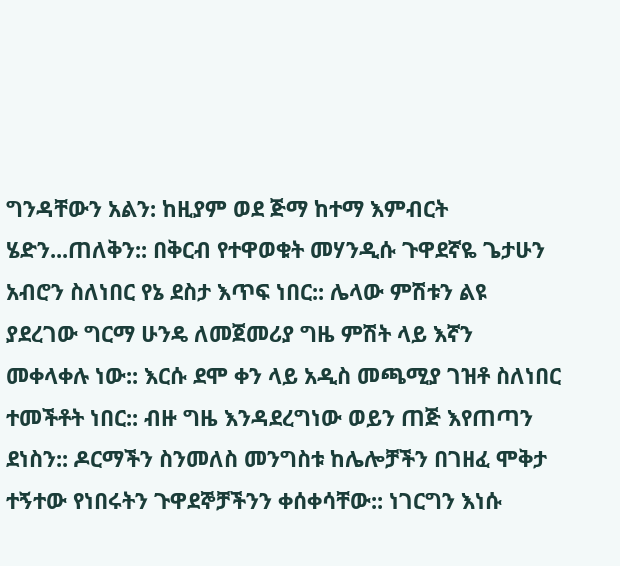ግንዳቸውን አልን: ከዚያም ወደ ጅማ ከተማ እምብርት ሄድን...ጠለቅን:: በቅርብ የተዋወቁት መሃንዲሱ ጉዋደኛዬ ጌታሁን አብሮን ስለነበር የኔ ደስታ እጥፍ ነበር:: ሌላው ምሽቱን ልዩ ያደረገው ግርማ ሁንዴ ለመጀመሪያ ግዜ ምሽት ላይ እኛን መቀላቀሉ ነው:: እርሱ ደሞ ቀን ላይ አዲስ መጫሚያ ገዝቶ ስለነበር ተመችቶት ነበር:: ብዙ ግዜ እንዳደረግነው ወይን ጠጅ እየጠጣን ደነስን:: ዶርማችን ስንመለስ መንግስቱ ከሌሎቻችን በገዘፈ ሞቅታ ተኝተው የነበሩትን ጉዋደኞቻችንን ቀሰቀሳቸው:: ነገርግን እነሱ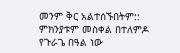መንም ቅር አልተሰኙበትም:: ምክንያቱም መስቀል በተለምዶ የጉራጌ በዓል ነው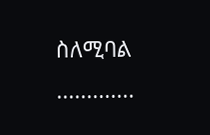ስለሚባል .............